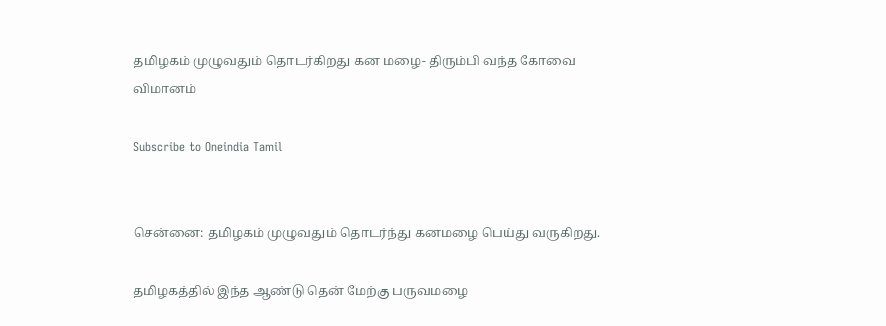தமிழகம் முழுவதும் தொடர்கிறது கன மழை- திரும்பி வந்த கோவை விமானம்

Subscribe to Oneindia Tamil


சென்னை: தமிழகம் முழுவதும் தொடர்ந்து கனமழை பெய்து வருகிறது.

தமிழகத்தில் இந்த ஆண்டு தென் மேற்கு பருவமழை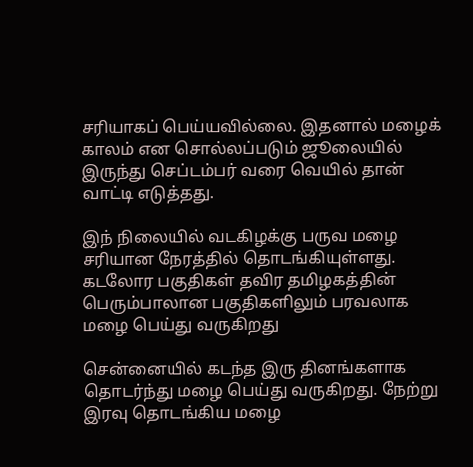சரியாகப் பெய்யவில்லை. இதனால் மழைக் காலம் என சொல்லப்படும் ஜூலையில் இருந்து செப்டம்பர் வரை வெயில் தான் வாட்டி எடுத்தது.

இந் நிலையில் வடகிழக்கு பருவ மழை சரியான நேரத்தில் தொடங்கியுள்ளது. கடலோர பகுதிகள் தவிர தமிழகத்தின் பெரும்பாலான பகுதிகளிலும் பரவலாக மழை பெய்து வருகிறது

சென்னையில் கடந்த இரு தினங்களாக தொடர்ந்து மழை பெய்து வருகிறது. நேற்று இரவு தொடங்கிய மழை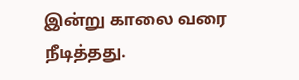இன்று காலை வரை நீடித்தது.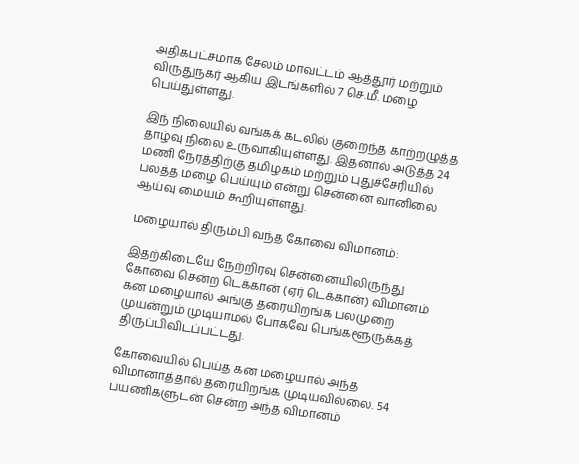அதிகபட்சமாக சேலம் மாவட்டம் ஆத்தூர் மற்றும் விருதுநகர் ஆகிய இடங்களில் 7 செ.மீ. மழை பெய்துள்ளது.

இந் நிலையில் வங்கக் கடலில் குறைந்த காற்றழுத்த தாழ்வு நிலை உருவாகியுள்ளது. இதனால் அடுத்த 24 மணி நேரத்திற்கு தமிழகம் மற்றும் புதுச்சேரியில் பலத்த மழை பெய்யும் என்று சென்னை வானிலை ஆய்வு மையம் கூறியுள்ளது.

மழையால் திரும்பி வந்த கோவை விமானம்:

இதற்கிடையே நேற்றிரவு சென்னையிலிருந்து கோவை சென்ற டெக்கான் (ஏர் டெக்கான்) விமானம் கன மழையால் அங்கு தரையிறங்க பலமுறை முயன்றும் முடியாமல் போகவே பெங்களூருக்கத் திருப்பிவிடப்பட்டது.

கோவையில் பெய்த கன மழையால் அந்த விமானாத்தால் தரையிறங்க முடியவில்லை. 54 பயணிகளுடன் சென்ற அந்த விமானம்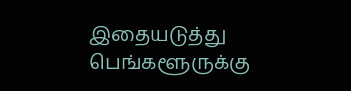இதையடுத்து பெங்களூருக்கு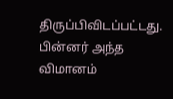திருப்பிவிடப்பட்டது. பின்னர் அந்த விமானம்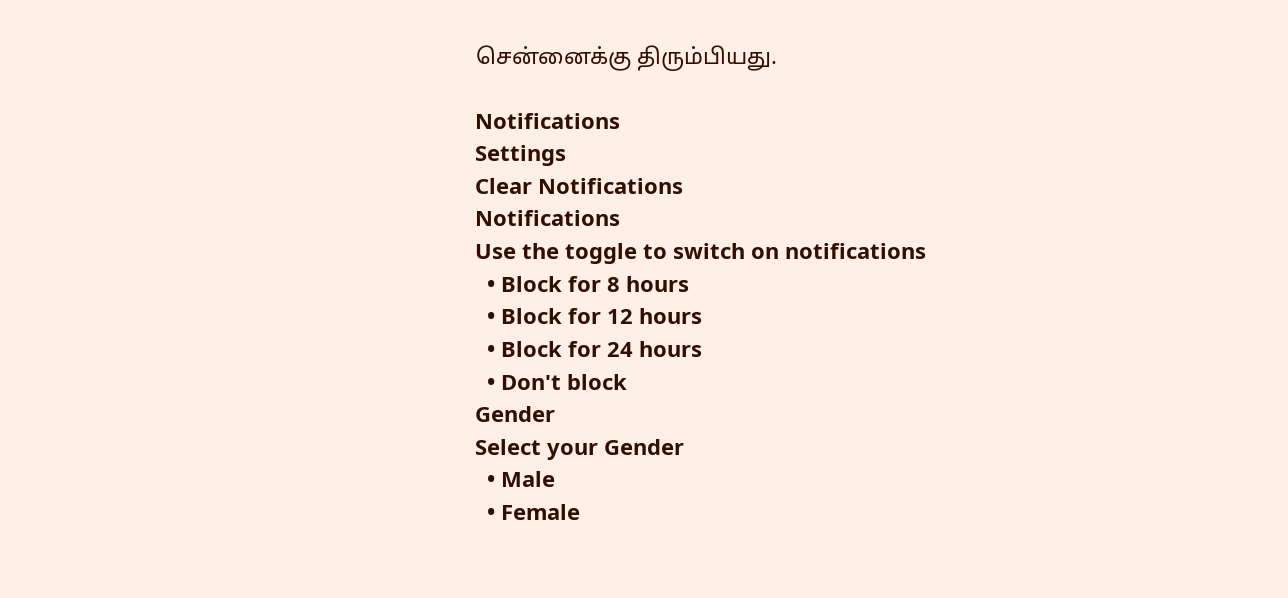சென்னைக்கு திரும்பியது.

Notifications
Settings
Clear Notifications
Notifications
Use the toggle to switch on notifications
  • Block for 8 hours
  • Block for 12 hours
  • Block for 24 hours
  • Don't block
Gender
Select your Gender
  • Male
  • Female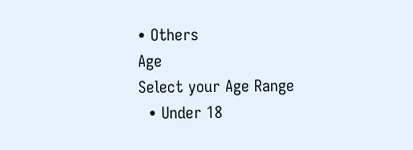• Others
Age
Select your Age Range
  • Under 18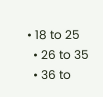• 18 to 25
  • 26 to 35
  • 36 to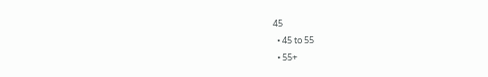45
  • 45 to 55
  • 55+